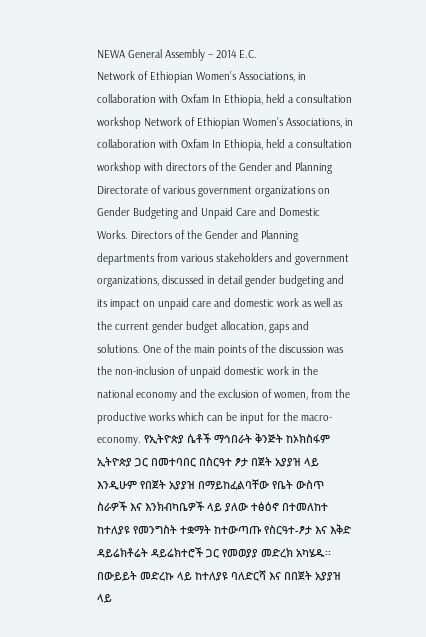NEWA General Assembly – 2014 E.C.
Network of Ethiopian Women’s Associations, in collaboration with Oxfam In Ethiopia, held a consultation workshop Network of Ethiopian Women’s Associations, in collaboration with Oxfam In Ethiopia, held a consultation workshop with directors of the Gender and Planning Directorate of various government organizations on Gender Budgeting and Unpaid Care and Domestic Works. Directors of the Gender and Planning departments from various stakeholders and government organizations, discussed in detail gender budgeting and its impact on unpaid care and domestic work as well as the current gender budget allocation, gaps and solutions. One of the main points of the discussion was the non-inclusion of unpaid domestic work in the national economy and the exclusion of women, from the productive works which can be input for the macro-economy. የኢትዮጵያ ሴቶች ማኅበራት ቅንጅት ከኦክስፋም ኢትዮጵያ ጋር በመተባበር በስርዓተ ፆታ በጀት አያያዝ ላይ እንዲሁም የበጀት አያያዝ በማይከፈልባቸው የቤት ውስጥ ስራዎች እና እንክብካቤዎች ላይ ያለው ተፅዕኖ በተመለከተ ከተለያዩ የመንግስት ተቋማት ከተውጣጡ የስርዓተ-ፆታ እና እቅድ ዳይሬክቶሬት ዳይሬክተሮች ጋር የመወያያ መድረክ አካሄዱ፡፡በውይይት መድረኩ ላይ ከተለያዩ ባለድርሻ እና በበጀት አያያዝ ላይ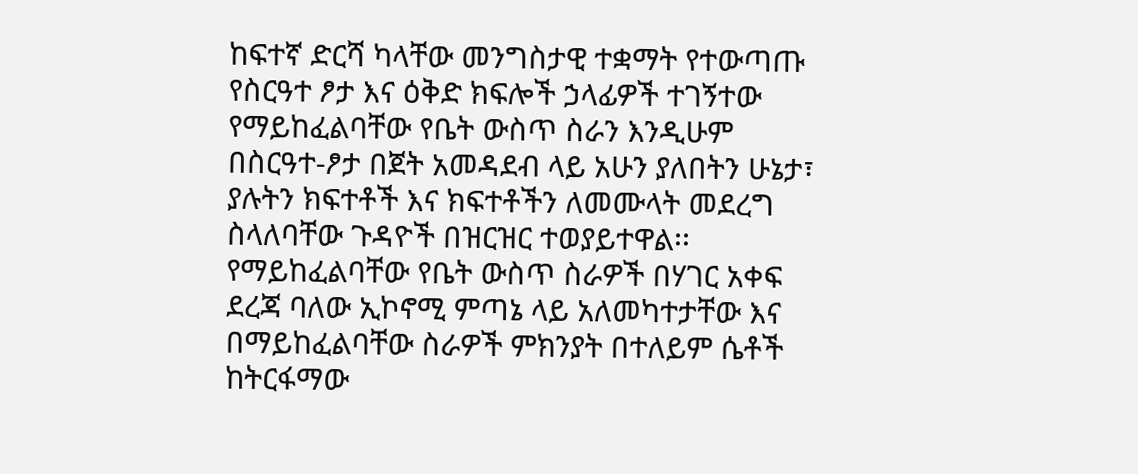ከፍተኛ ድርሻ ካላቸው መንግስታዊ ተቋማት የተውጣጡ የስርዓተ ፆታ እና ዕቅድ ክፍሎች ኃላፊዎች ተገኝተው የማይከፈልባቸው የቤት ውስጥ ስራን እንዲሁም በስርዓተ-ፆታ በጀት አመዳደብ ላይ አሁን ያለበትን ሁኔታ፣ ያሉትን ክፍተቶች እና ክፍተቶችን ለመሙላት መደረግ ስላለባቸው ጉዳዮች በዝርዝር ተወያይተዋል፡፡ የማይከፈልባቸው የቤት ውስጥ ስራዎች በሃገር አቀፍ ደረጃ ባለው ኢኮኖሚ ምጣኔ ላይ አለመካተታቸው እና በማይከፈልባቸው ስራዎች ምክንያት በተለይም ሴቶች ከትርፋማው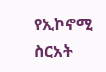የኢኮኖሚ ስርአት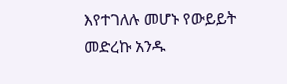እየተገለሉ መሆኑ የውይይት መድረኩ አንዱ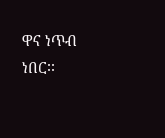ዋና ነጥብ ነበር፡፡